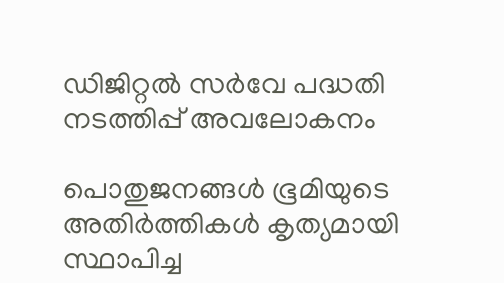ഡിജിറ്റൽ സർവേ പദ്ധതി നടത്തിപ്പ് അവലോകനം

പൊതുജനങ്ങൾ ഭൂമിയുടെ അതിർത്തികൾ കൃത്യമായി സ്ഥാപിച്ച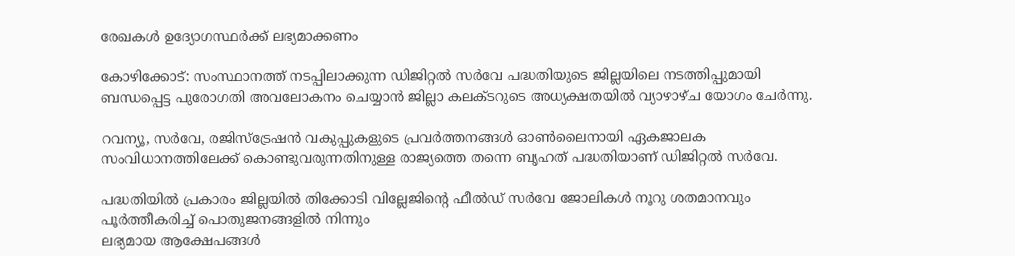രേഖകൾ ഉദ്യോഗസ്ഥർക്ക് ലഭ്യമാക്കണം

കോഴിക്കോട്: സംസ്ഥാനത്ത് നടപ്പിലാക്കുന്ന ഡിജിറ്റൽ സർവേ പദ്ധതിയുടെ ജില്ലയിലെ നടത്തിപ്പുമായി ബന്ധപ്പെട്ട പുരോഗതി അവലോകനം ചെയ്യാൻ ജില്ലാ കലക്ടറുടെ അധ്യക്ഷതയിൽ വ്യാഴാഴ്ച യോഗം ചേർന്നു.

റവന്യൂ, സർവേ, രജിസ്ട്രേഷൻ വകുപ്പുകളുടെ പ്രവർത്തനങ്ങൾ ഓൺലൈനായി ഏകജാലക സംവിധാനത്തിലേക്ക് കൊണ്ടുവരുന്നതിനുള്ള രാജ്യത്തെ തന്നെ ബൃഹത് പദ്ധതിയാണ് ഡിജിറ്റൽ സർവേ.

പദ്ധതിയിൽ പ്രകാരം ജില്ലയിൽ തിക്കോടി വില്ലേജിന്റെ ഫീൽഡ് സർവേ ജോലികൾ നൂറു ശതമാനവും പൂർത്തീകരിച്ച് പൊതുജനങ്ങളിൽ നിന്നും
ലഭ്യമായ ആക്ഷേപങ്ങൾ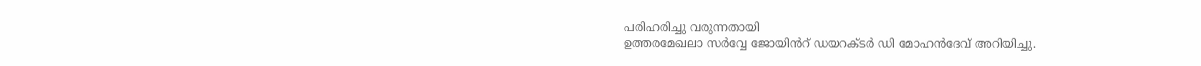പരിഹരിച്ചു വരുന്നതായി
ഉത്തരമേഖലാ സർവ്വേ ജോയിൻറ് ഡയറക്ടർ ഡി മോഹൻദേവ് അറിയിച്ചു.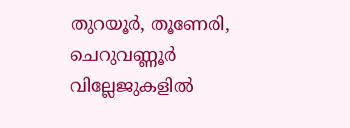തുറയൂർ, തൂണേരി, ചെറുവണ്ണൂർ വില്ലേജുകളിൽ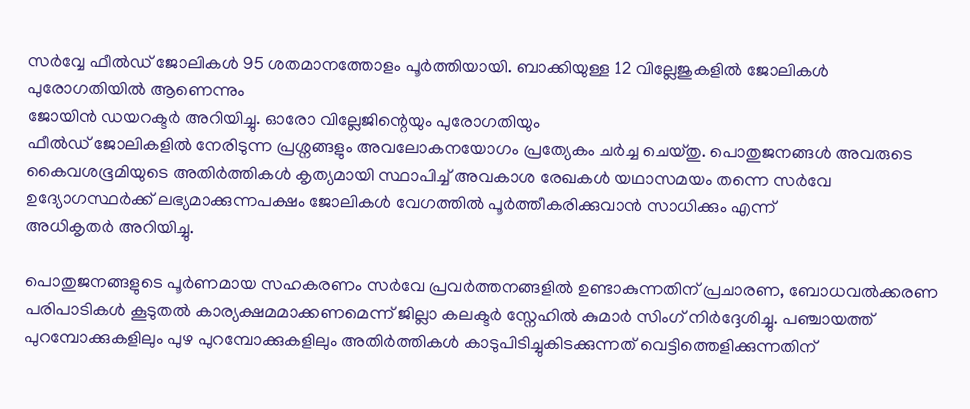സർവ്വേ ഫീൽഡ് ജോലികൾ 95 ശതമാനത്തോളം പൂർത്തിയായി. ബാക്കിയുള്ള 12 വില്ലേജുകളിൽ ജോലികൾ പുരോഗതിയിൽ ആണെന്നും
ജോയിൻ ഡയറക്ടർ അറിയിച്ചു. ഓരോ വില്ലേജിന്റെയും പുരോഗതിയും
ഫീൽഡ് ജോലികളിൽ നേരിടുന്ന പ്രശ്നങ്ങളും അവലോകനയോഗം പ്രത്യേകം ചർച്ച ചെയ്തു. പൊതുജനങ്ങൾ അവരുടെ കൈവശഭൂമിയുടെ അതിർത്തികൾ കൃത്യമായി സ്ഥാപിച്ച് അവകാശ രേഖകൾ യഥാസമയം തന്നെ സർവേ ഉദ്യോഗസ്ഥർക്ക് ലഭ്യമാക്കുന്നപക്ഷം ജോലികൾ വേഗത്തിൽ പൂർത്തീകരിക്കുവാൻ സാധിക്കും എന്ന്
അധികൃതർ അറിയിച്ചു.

പൊതുജനങ്ങളുടെ പൂർണമായ സഹകരണം സർവേ പ്രവർത്തനങ്ങളിൽ ഉണ്ടാകുന്നതിന് പ്രചാരണ, ബോധവൽക്കരണ പരിപാടികൾ കൂടുതൽ കാര്യക്ഷമമാക്കണമെന്ന് ജില്ലാ കലക്ടർ സ്നേഹിൽ കുമാർ സിംഗ് നിർദ്ദേശിച്ചു. പഞ്ചായത്ത്‌ പുറമ്പോക്കുകളിലും പുഴ പുറമ്പോക്കുകളിലും അതിർത്തികൾ കാടുപിടിച്ചുകിടക്കുന്നത് വെട്ടിത്തെളിക്കുന്നതിന്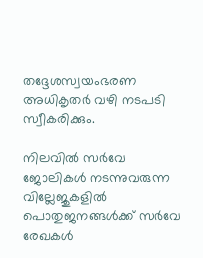തദ്ദേശസ്വയംഭരണ അധികൃതർ വഴി നടപടി സ്വീകരിക്കും.

നിലവിൽ സർവേ ജോലികൾ നടന്നുവരുന്ന വില്ലേജുകളിൽ പൊതുജനങ്ങൾക്ക് സർവേ രേഖകൾ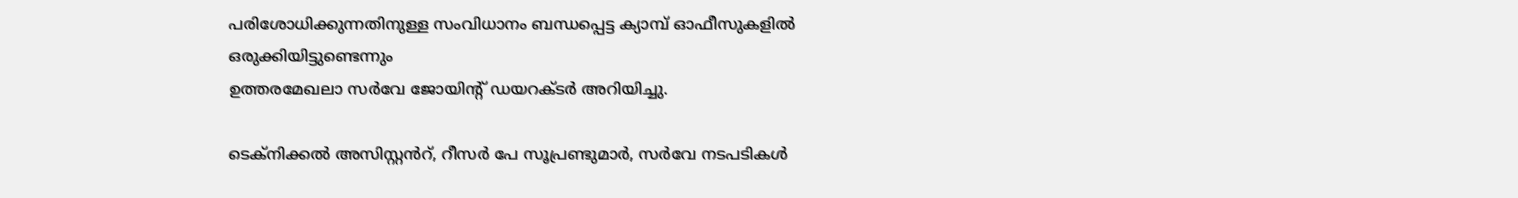പരിശോധിക്കുന്നതിനുള്ള സംവിധാനം ബന്ധപ്പെട്ട ക്യാമ്പ് ഓഫീസുകളിൽ ഒരുക്കിയിട്ടുണ്ടെന്നും
ഉത്തരമേഖലാ സർവേ ജോയിന്റ് ഡയറക്ടർ അറിയിച്ചു.

ടെക്നിക്കൽ അസിസ്റ്റൻറ്, റീസർ പേ സൂപ്രണ്ടുമാർ, സർവേ നടപടികൾ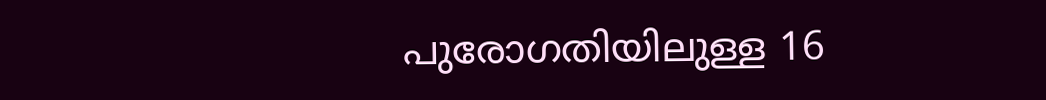പുരോഗതിയിലുള്ള 16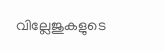വില്ലേജുകളുടെ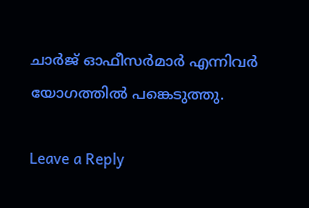ചാർജ് ഓഫീസർമാർ എന്നിവർ യോഗത്തിൽ പങ്കെടുത്തു.

Leave a Reply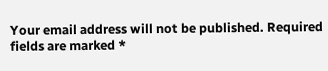Your email address will not be published. Required fields are marked *